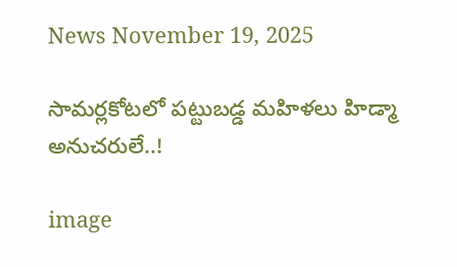News November 19, 2025

సామర్లకోటలో పట్టుబడ్డ మహిళలు హిడ్మా అనుచరులే..!

image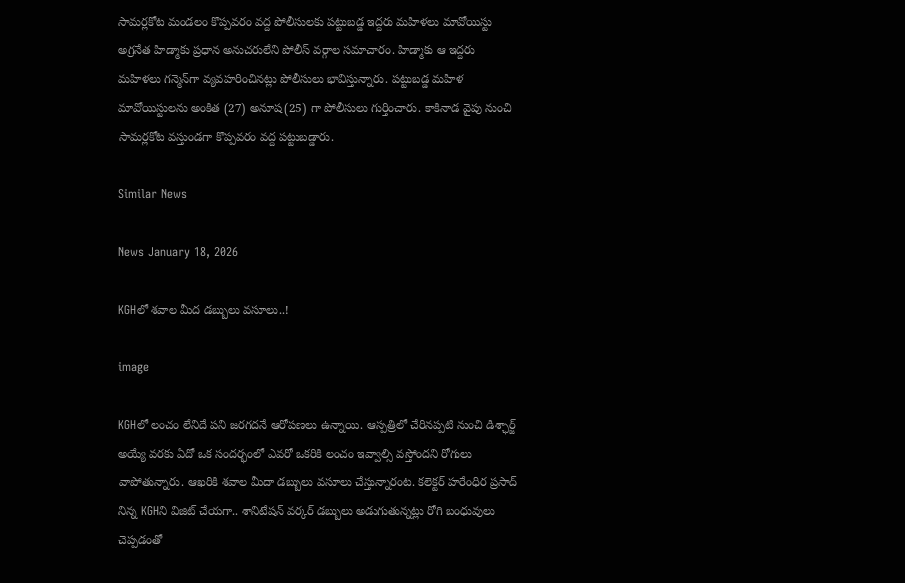సామర్లకోట మండలం కొప్పవరం వద్ద పోలీసులకు పట్టుబడ్డ ఇద్దరు మహిళలు మావోయిస్టు అగ్రనేత హిడ్మాకు ప్రధాన అనుచరులేని పోలీస్ వర్గాల సమాచారం. హిడ్మాకు ఆ ఇద్దరు మహిళలు గన్మెన్‌గా వ్యవహరించినట్లు పోలీసులు భావిస్తున్నారు. పట్టుబడ్డ మహిళ మావోయిస్టులను అంకిత (27) అనూష(25) గా పోలీసులు గుర్తించారు. కాకినాడ వైపు నుంచి సామర్లకోట వస్తుండగా కొప్పవరం వద్ద పట్టుబడ్డారు.

Similar News

News January 18, 2026

KGHలో శవాల మీద డబ్బులు వసూలు..!

image

KGHలో లంచం లేనిదే పని జరగదనే ఆరోపణలు ఉన్నాయి. ఆస్పత్రిలో చేరినప్పటి నుంచి డిశ్ఛార్జ్ అయ్యే వరకు ఏదో ఒక సందర్భంలో ఎవరో ఒకరికి లంచం ఇవ్వాల్సి వస్తోందని రోగులు వాపోతున్నారు. ఆఖరికి శవాల మీదా డబ్బులు వసూలు చేస్తున్నారంట. కలెక్టర్ హరేంధిర ప్రసాద్ నిన్న KGHని విజిట్ చేయగా.. శానిటేషన్ వర్కర్ డబ్బులు అడుగుతున్నట్లు రోగి బంధువులు చెప్పడంతో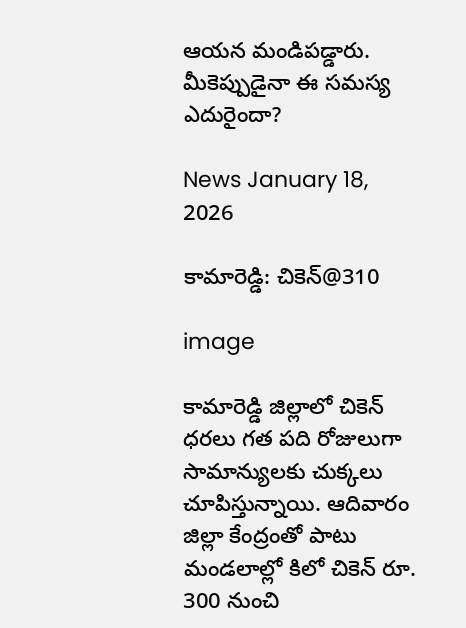ఆయన మండిపడ్డారు. మీకెప్పుడైనా ఈ సమస్య ఎదురైందా?

News January 18, 2026

కామారెడ్డి: చికెన్@310

image

కామారెడ్డి జిల్లాలో చికెన్ ధరలు గత పది రోజులుగా సామాన్యులకు చుక్కలు చూపిస్తున్నాయి. ఆదివారం జిల్లా కేంద్రంతో పాటు మండలాల్లో కిలో చికెన్ రూ. 300 నుంచి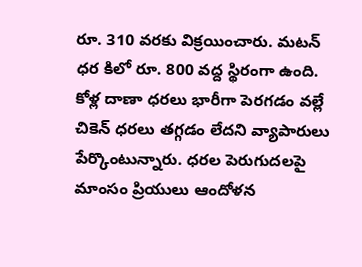రూ. 310 వరకు విక్రయించారు. మటన్ ధర కిలో రూ. 800 వద్ద స్థిరంగా ఉంది. కోళ్ల దాణా ధరలు భారీగా పెరగడం వల్లే చికెన్ ధరలు తగ్గడం లేదని వ్యాపారులు పేర్కొంటున్నారు. ధరల పెరుగుదలపై మాంసం ప్రియులు ఆందోళన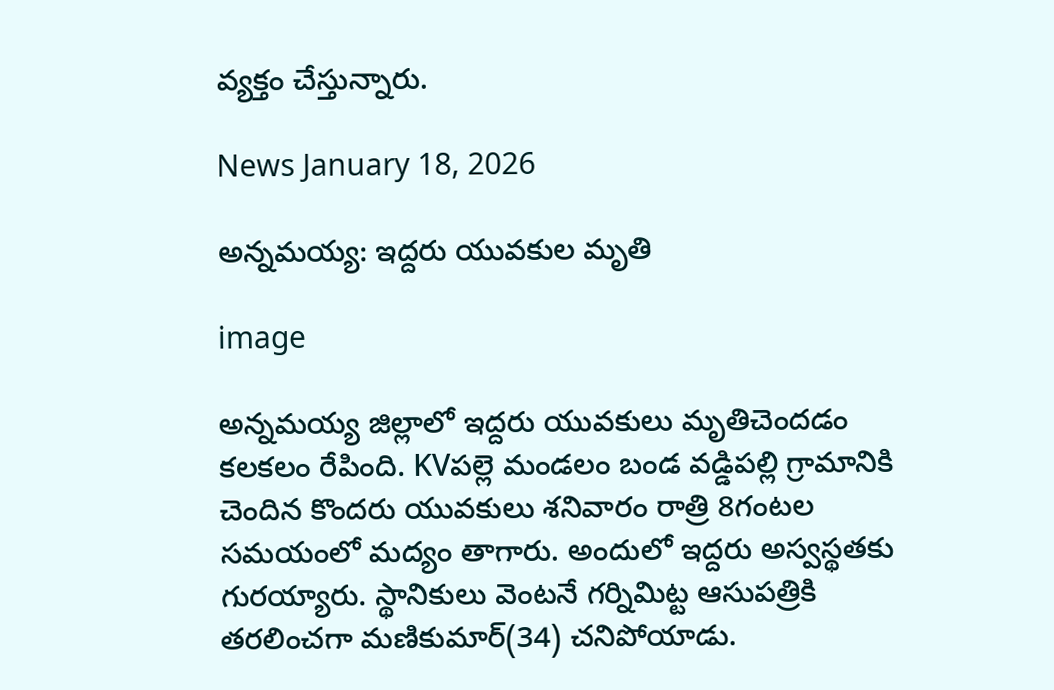వ్యక్తం చేస్తున్నారు.

News January 18, 2026

అన్నమయ్య: ఇద్దరు యువకుల మృతి

image

అన్నమయ్య జిల్లాలో ఇద్దరు యువకులు మృతిచెందడం కలకలం రేపింది. KVపల్లె మండలం బండ వడ్డిపల్లి గ్రామానికి చెందిన కొందరు యువకులు శనివారం రాత్రి 8గంటల సమయంలో మద్యం తాగారు. అందులో ఇద్దరు అస్వస్థతకు గురయ్యారు. స్థానికులు వెంటనే గర్నిమిట్ట ఆసుపత్రికి తరలించగా మణికుమార్(34) చనిపోయాడు.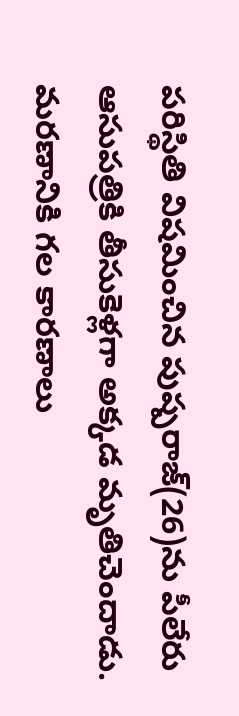పరిస్థితి విషమించిన పుష్పరాజ్(26)ను పీలేరు ఆసుపత్రికి తీసుకెళ్లగా అక్కడ మృతిచెందాడు. మరణానికి గల కారణాలు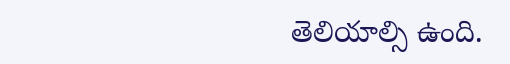తెలియాల్సి ఉంది.